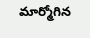మార్మోగిన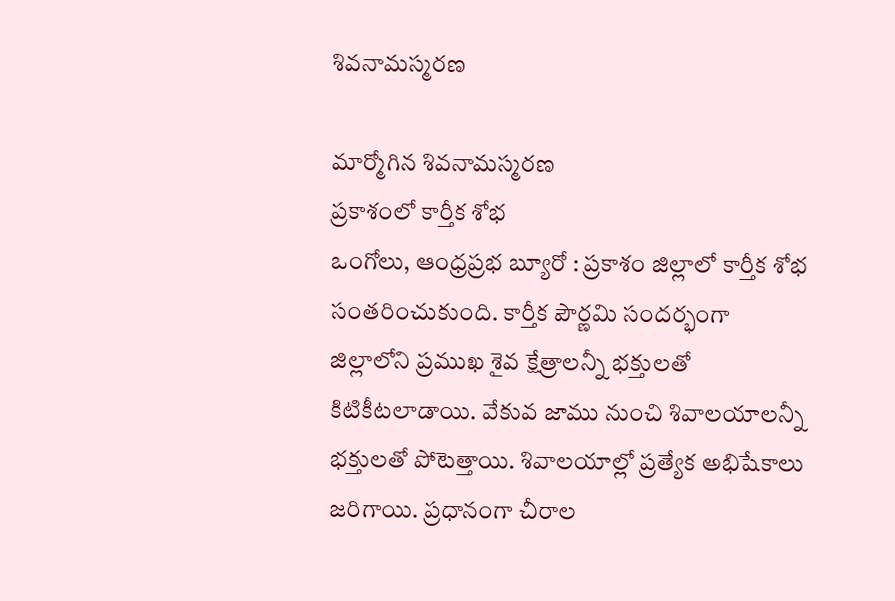శివనామస్మరణ

మార్మోగిన శివనామస్మరణ
ప్రకాశంలో కార్తీక శోభ
ఒంగోలు, ఆంధ్రప్రభ బ్యూరో : ప్రకాశం జిల్లాలో కార్తీక శోభ సంతరించుకుంది. కార్తీక పౌర్ణమి సందర్భంగా జిల్లాలోని ప్రముఖ శైవ క్షేత్రాలన్నీ భక్తులతో కిటికీటలాడాయి. వేకువ జాము నుంచి శివాలయాలన్నీ భక్తులతో పోటెత్తాయి. శివాలయాల్లో ప్రత్యేక అభిషేకాలు జరిగాయి. ప్రధానంగా చీరాల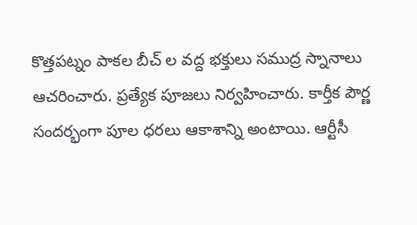కొత్తపట్నం పాకల బీచ్ ల వద్ద భక్తులు సముద్ర స్నానాలు ఆచరించారు. ప్రత్యేక పూజలు నిర్వహించారు. కార్తీక పౌర్ణ సందర్భంగా పూల ధరలు ఆకాశాన్ని అంటాయి. ఆర్టీసీ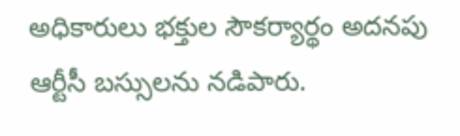అధికారులు భక్తుల సౌకర్యార్థం అదనపు ఆర్టీసీ బస్సులను నడిపారు.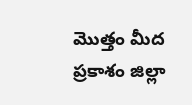మొత్తం మీద ప్రకాశం జిల్లా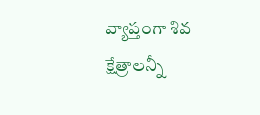వ్యాప్తంగా శివ క్షేత్రాలన్నీ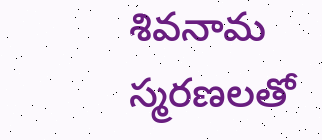శివనామ స్మరణలతో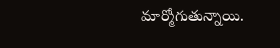మార్మోగుతున్నాయి.